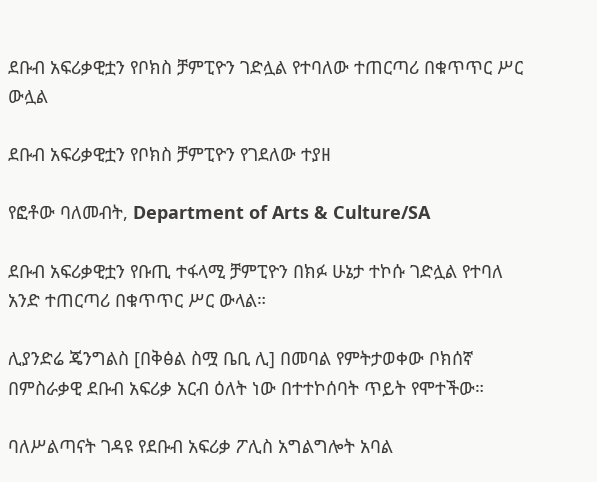ደቡብ አፍሪቃዊቷን የቦክስ ቻምፒዮን ገድሏል የተባለው ተጠርጣሪ በቁጥጥር ሥር ውሏል

ደቡብ አፍሪቃዊቷን የቦክስ ቻምፒዮን የገደለው ተያዘ

የፎቶው ባለመብት, Department of Arts & Culture/SA

ደቡብ አፍሪቃዊቷን የቡጢ ተፋላሚ ቻምፒዮን በክፉ ሁኔታ ተኮሱ ገድሏል የተባለ አንድ ተጠርጣሪ በቁጥጥር ሥር ውላል።

ሊያንድሬ ጄንግልስ [በቅፅል ስሟ ቤቢ ሊ] በመባል የምትታወቀው ቦክሰኛ በምስራቃዊ ደቡብ አፍሪቃ አርብ ዕለት ነው በተተኮሰባት ጥይት የሞተችው።

ባለሥልጣናት ገዳዩ የደቡብ አፍሪቃ ፖሊስ አግልግሎት አባል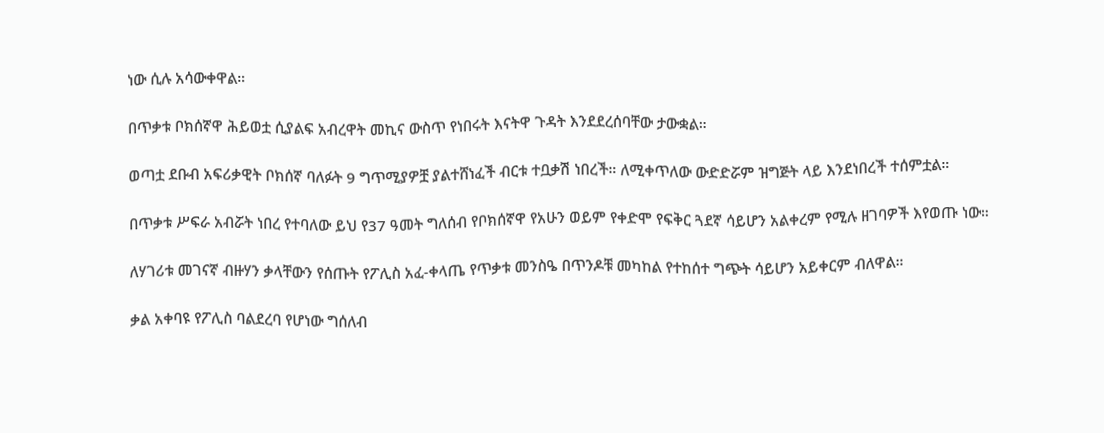ነው ሲሉ አሳውቀዋል።

በጥቃቱ ቦክሰኛዋ ሕይወቷ ሲያልፍ አብረዋት መኪና ውስጥ የነበሩት እናትዋ ጉዳት እንደደረሰባቸው ታውቋል።

ወጣቷ ደቡብ አፍሪቃዊት ቦክሰኛ ባለፉት 9 ግጥሚያዎቿ ያልተሸነፈች ብርቱ ተቧቃሽ ነበረች። ለሚቀጥለው ውድድሯም ዝግጅት ላይ እንደነበረች ተሰምቷል።

በጥቃቱ ሥፍራ አብሯት ነበረ የተባለው ይህ የ37 ዓመት ግለሰብ የቦክሰኛዋ የአሁን ወይም የቀድሞ የፍቅር ጓደኛ ሳይሆን አልቀረም የሚሉ ዘገባዎች እየወጡ ነው።

ለሃገሪቱ መገናኛ ብዙሃን ቃላቸውን የሰጡት የፖሊስ አፈ-ቀላጤ የጥቃቱ መንስዔ በጥንዶቹ መካከል የተከሰተ ግጭት ሳይሆን አይቀርም ብለዋል።

ቃል አቀባዩ የፖሊስ ባልደረባ የሆነው ግሰለብ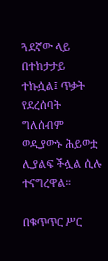ጓደኛው ላይ በተከታታይ ተኩሷል፤ ጥቃት የደረሰባት ግለሰብም ወዲያውኑ ሕይወቷ ሊያልፍ ችሏል ሲሉ ተናግረዋል።

በቁጥጥር ሥር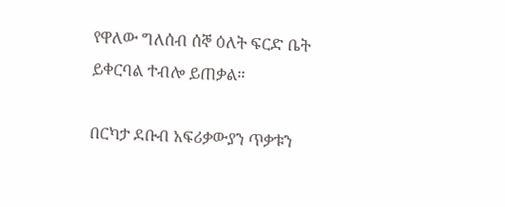የዋለው ግለሰብ ሰኞ ዕለት ፍርድ ቤት ይቀርባል ተብሎ ይጠቃል።

በርካታ ደቡብ አፍሪቃውያን ጥቃቱን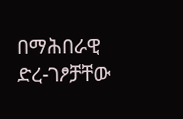በማሕበራዊ ድረ-ገፆቻቸው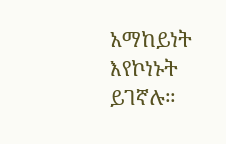አማከይነት እየኮነኑት ይገኛሉ።